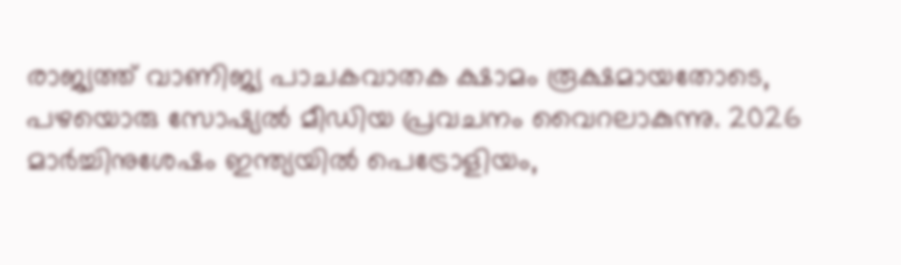രാജ്യത്ത് വാണിജ്യ പാചകവാതക ക്ഷാമം രൂക്ഷമായതോടെ, പഴയൊരു സോഷ്യൽ മീഡിയ പ്രവചനം വൈറലാകുന്നു. 2026 മാർച്ചിനുശേഷം ഇന്ത്യയിൽ പെട്രോളിയം,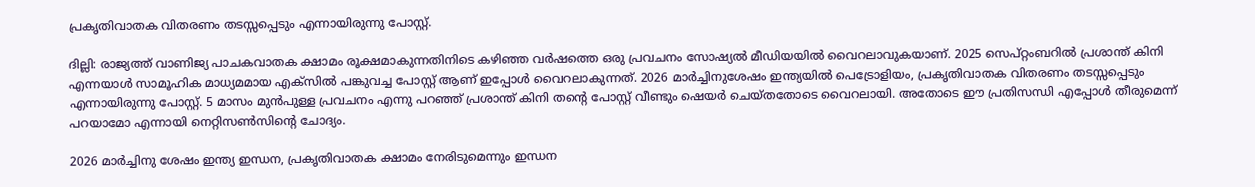പ്രകൃതിവാതക വിതരണം തടസ്സപ്പെടും എന്നായിരുന്നു പോസ്റ്റ്.

ദില്ലി: രാജ്യത്ത് വാണിജ്യ പാചകവാതക ക്ഷാമം രൂക്ഷമാകുന്നതിനിടെ കഴിഞ്ഞ വർഷത്തെ ഒരു പ്രവചനം സോഷ്യൽ മീഡിയയിൽ വൈറലാവുകയാണ്. 2025 സെപ്റ്റംബറിൽ പ്രശാന്ത് കിനി എന്നയാൾ സാമൂഹിക മാധ്യമമായ എക്‌സിൽ പങ്കുവച്ച പോസ്റ്റ് ആണ് ഇപ്പോൾ വൈറലാകുന്നത്. 2026 മാർച്ചിനുശേഷം ഇന്ത്യയിൽ പെട്രോളിയം, പ്രകൃതിവാതക വിതരണം തടസ്സപ്പെടും എന്നായിരുന്നു പോസ്റ്റ്. 5 മാസം മുൻപുള്ള പ്രവചനം എന്നു പറഞ്ഞ് പ്രശാന്ത് കിനി തന്‍റെ പോസ്റ്റ് വീണ്ടും ഷെയർ ചെയ്തതോടെ വൈറലായി. അതോടെ ഈ പ്രതിസന്ധി എപ്പോൾ തീരുമെന്ന് പറയാമോ എന്നായി നെറ്റിസണ്‍സിന്‍റെ ചോദ്യം.

2026 മാർച്ചിനു ശേഷം ഇന്ത്യ ഇന്ധന, പ്രകൃതിവാതക ക്ഷാമം നേരിടുമെന്നും ഇന്ധന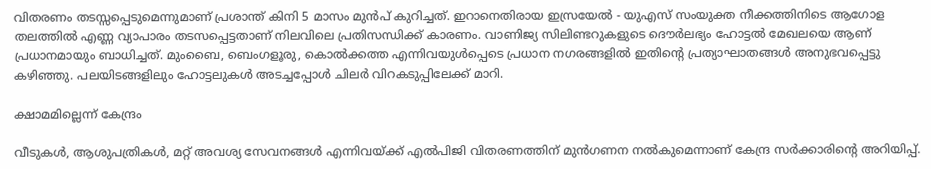വിതരണം തടസ്സപ്പെടുമെന്നുമാണ് പ്രശാന്ത് കിനി 5 മാസം മുൻപ് കുറിച്ചത്. ഇറാനെതിരായ ഇസ്രയേൽ - യുഎസ് സംയുക്ത നീക്കത്തിനിടെ ആഗോള തലത്തിൽ എണ്ണ വ്യാപാരം തടസപ്പെട്ടതാണ് നിലവിലെ പ്രതിസന്ധിക്ക് കാരണം. വാണിജ്യ സിലിണ്ടറുകളുടെ ദൌർലഭ്യം ഹോട്ടൽ മേഖലയെ ആണ് പ്രധാനമായും ബാധിച്ചത്. മുംബൈ, ബെംഗളൂരു, കൊൽക്കത്ത എന്നിവയുൾപ്പെടെ പ്രധാന നഗരങ്ങളിൽ ഇതിന്റെ പ്രത്യാഘാതങ്ങൾ അനുഭവപ്പെട്ടു കഴിഞ്ഞു. പലയിടങ്ങളിലും ഹോട്ടലുകൾ അടച്ചപ്പോൾ ചിലർ വിറകടുപ്പിലേക്ക് മാറി.

ക്ഷാമമില്ലെന്ന് കേന്ദ്രം

വീടുകൾ, ആശുപത്രികൾ, മറ്റ് അവശ്യ സേവനങ്ങൾ എന്നിവയ്ക്ക് എൽപിജി വിതരണത്തിന് മുൻഗണന നൽകുമെന്നാണ് കേന്ദ്ര സർക്കാരിന്‍റെ അറിയിപ്പ്.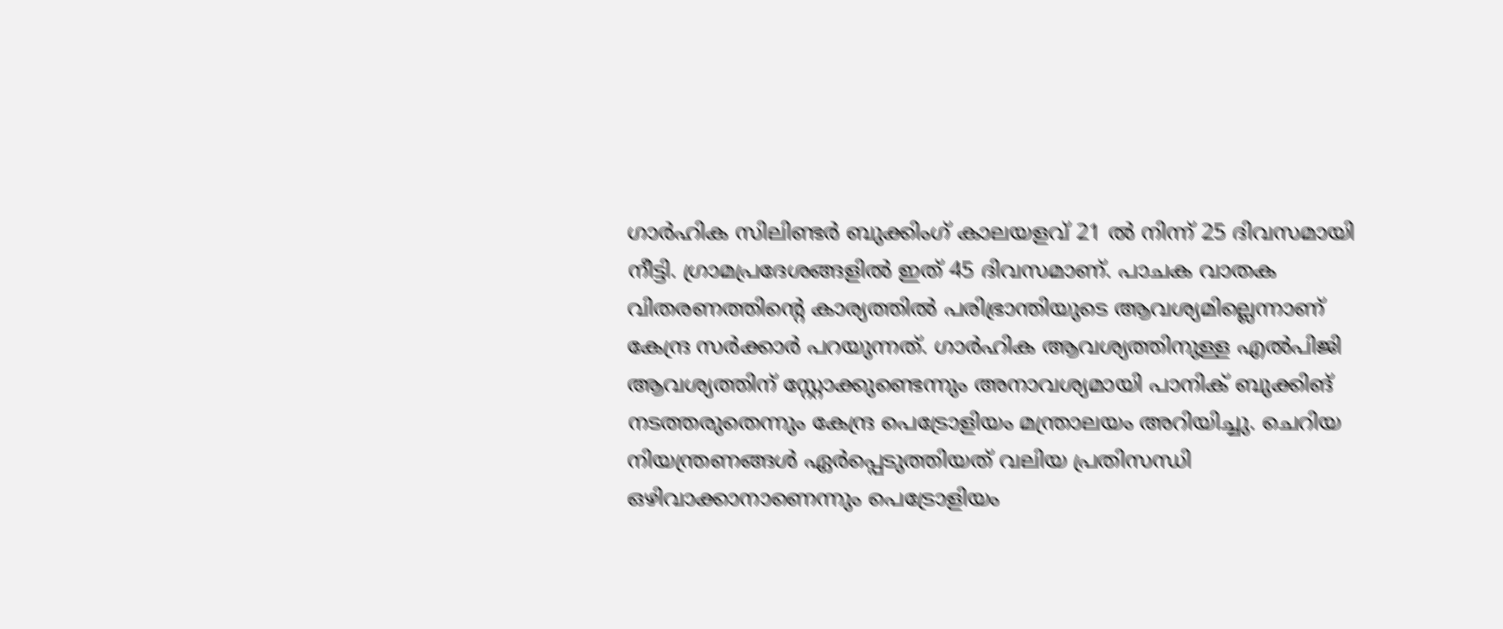ഗാർഹിക സിലിണ്ടർ ബുക്കിംഗ് കാലയളവ് 21 ൽ നിന്ന് 25 ദിവസമായി നീട്ടി. ഗ്രാമപ്രദേശങ്ങളിൽ ഇത് 45 ദിവസമാണ്. പാചക വാതക വിതരണത്തിന്‍റെ കാര്യത്തിൽ പരിഭ്രാന്തിയുടെ ആവശ്യമില്ലെന്നാണ് കേന്ദ്ര സർക്കാർ പറയുന്നത്. ഗാര്‍ഹിക ആവശ്യത്തിനുള്ള എൽപിജി ആവശ്യത്തിന് സ്റ്റോക്കുണ്ടെന്നും അനാവശ്യമായി പാനിക് ബുക്കിങ് നടത്തരുതെന്നും കേന്ദ്ര പെട്രോളിയം മന്ത്രാലയം അറിയിച്ചു. ചെറിയ നിയന്ത്രണങ്ങൾ ഏർപ്പെടുത്തിയത് വലിയ പ്രതിസന്ധി ഒഴിവാക്കാനാണെന്നും പെട്രോളിയം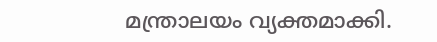മന്ത്രാലയം വ്യക്തമാക്കി.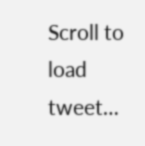Scroll to load tweet…